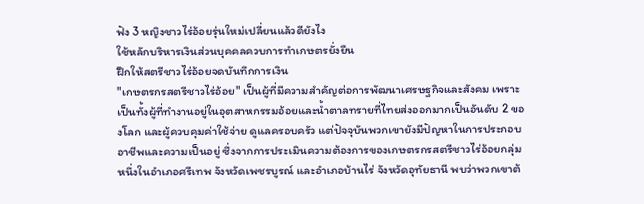ฟัง 3 หญิงชาวไร่อ้อยรุ่นใหม่เปลี่ยนแล้วดียังไง
ใช้หลักบริหารเงินส่วนบุคคลควบการทำเกษตรยั่งยืน
ฝึกให้สตรีชาวไร่อ้อยจดบันทึกการเงิน
"เกษตรกรสตรีชาวไร่อ้อย" เป็นผู้ที่มีความสำคัญต่อการพัฒนาเศรษฐกิจและสังคม เพราะเป็นทั้งผู้ที่ทำงานอยู่ในอุตสาหกรรมอ้อยและน้ำตาลทรายที่ไทยส่งออกมากเป็นอันดับ 2 ของโลก และผู้ควบคุมค่าใช้จ่าย ดูแลครอบครัว แต่ปัจจุบันพวกเขายังมีปัญหาในการประกอบอาชีพและความเป็นอยู่ ซึ่งจากการประเมินความต้องการของเกษตรกรสตรีชาวไร่อ้อยกลุ่มหนึ่งในอำเภอศรีเทพ จังหวัดเพชรบูรณ์ และอำเภอบ้านไร่ จังหวัดอุทัยธานี พบว่าพวกเขาต้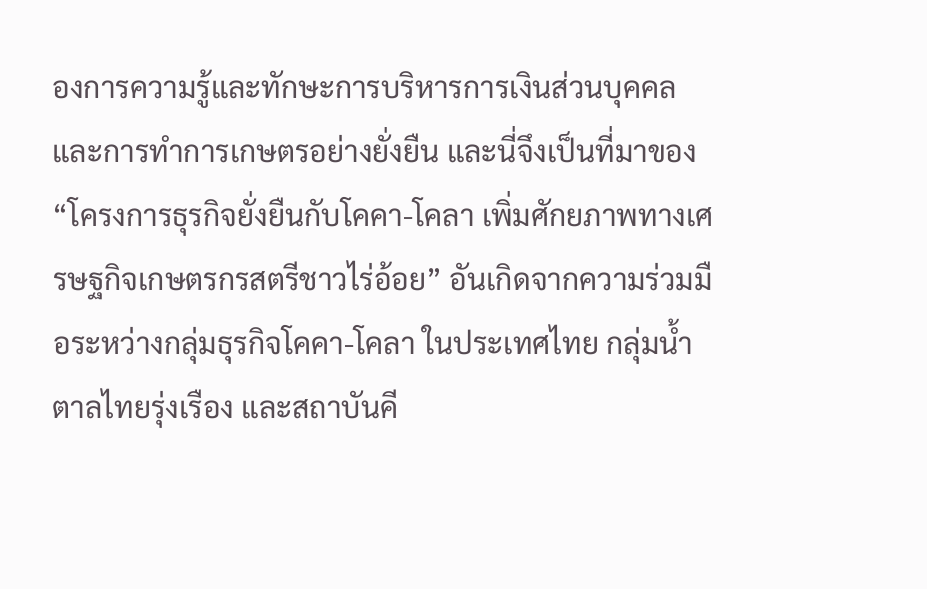องการความรู้และทักษะการบริหารการเงินส่วนบุคคล และการทำการเกษตรอย่างยั่งยืน และนี่จึงเป็นที่มาของ “โครงการธุรกิจยั่งยืนกับโคคา-โคลา เพิ่มศักยภาพทางเศรษฐกิจเกษตรกรสตรีชาวไร่อ้อย” อันเกิดจากความร่วมมือระหว่างกลุ่มธุรกิจโคคา-โคลา ในประเทศไทย กลุ่มน้ำตาลไทยรุ่งเรือง และสถาบันคี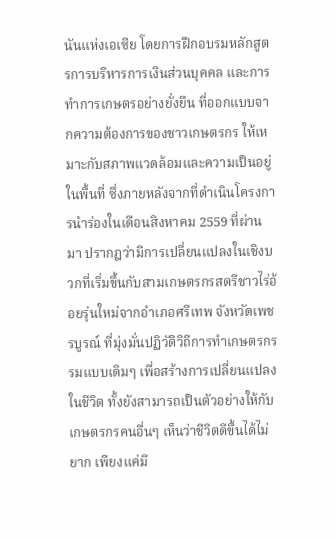นันแห่งเอเซีย โดยการฝึกอบรมหลักสูตรการบริหารการเงินส่วนบุคคล และการทำการเกษตรอย่างยั่งยืน ที่ออกแบบจากความต้องการของชาวเกษตรกร ให้เหมาะกับสภาพแวดล้อมและความเป็นอยู่ในพื้นที่ ซึ่งภายหลังจากที่ดำเนินโครงการนำร่องในเดือนสิงหาคม 2559 ที่ผ่านมา ปรากฎว่ามีการเปลี่ยนแปลงในเชิงบวกที่เริ่มขึ้นกับสามเกษตรกรสตรีชาวไร่อ้อยรุ่นใหม่จากอำเภอศรีเทพ จังหวัดเพชรบูรณ์ ที่มุ่งมั่นปฏิวัติวิถีการทำเกษตรกรรมแบบเดิมๆ เพื่อสร้างการเปลี่ยนแปลงในชีวิต ทั้งยังสามารถเป็นตัวอย่างให้กับเกษตรกรคนอื่นๆ เห็นว่าชีวิตดีขึ้นได้ไม่ยาก เพียงแค่มี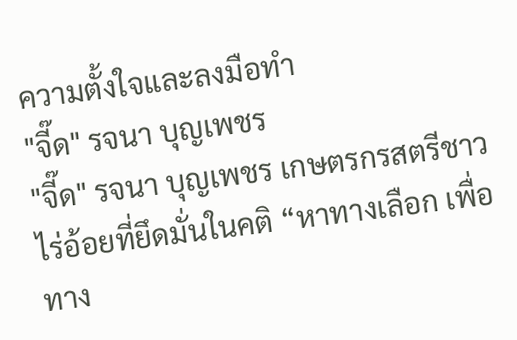ความตั้งใจและลงมือทำ
"จี๊ด" รจนา บุญเพชร
"จี๊ด" รจนา บุญเพชร เกษตรกรสตรีชาวไร่อ้อยที่ยึดมั่นในคติ “หาทางเลือก เพื่อทาง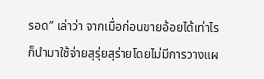รอด” เล่าว่า จากเมื่อก่อนขายอ้อยได้เท่าไร ก็นำมาใช้จ่ายสุรุ่ยสุร่ายโดยไม่มีการวางแผ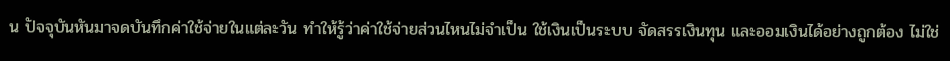น ปัจจุบันหันมาจดบันทึกค่าใช้จ่ายในแต่ละวัน ทำให้รู้ว่าค่าใช้จ่ายส่วนไหนไม่จำเป็น ใช้เงินเป็นระบบ จัดสรรเงินทุน และออมเงินได้อย่างถูกต้อง ไม่ใช่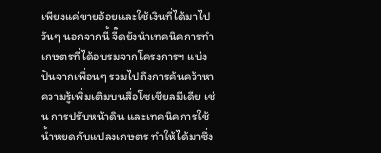เพียงแค่ขายอ้อยและใช้เงินที่ได้มาไปวันๆ นอกจากนี้ จี๊ดยังนำเทคนิคการทำเกษตรที่ได้อบรมจากโครงการฯ แบ่งปันจากเพื่อนๆ รวมไปถึงการค้นคว้าหาความรู้เพิ่มเติมบนสื่อโซเชียลมีเดีย เช่น การปรับหน้าดิน และเทคนิคการใช้น้ำหยดกับแปลงเกษตร ทำให้ได้มาซึ่ง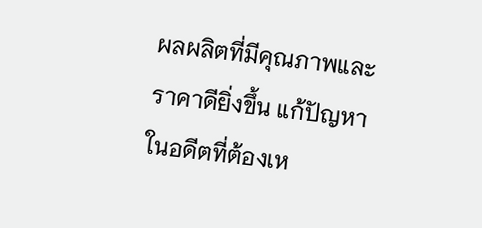ผลผลิตที่มีคุณภาพและราคาดียิ่งขึ้น แก้ปัญหาในอดีตที่ต้องเห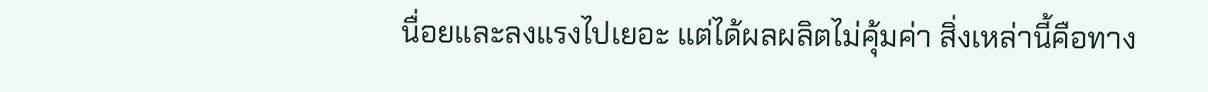นื่อยและลงแรงไปเยอะ แต่ได้ผลผลิตไม่คุ้มค่า สิ่งเหล่านี้คือทาง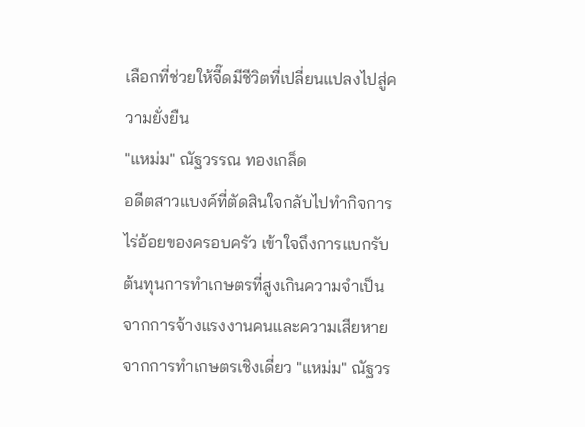เลือกที่ช่วยให้จี๊ดมีชีวิตที่เปลี่ยนแปลงไปสู่ความยั่งยืน
"แหม่ม" ณัฐวรรณ ทองเกล็ด
อดีตสาวแบงค์ที่ตัดสินใจกลับไปทำกิจการไร่อ้อยของครอบครัว เข้าใจถึงการแบกรับต้นทุนการทำเกษตรที่สูงเกินความจำเป็นจากการจ้างแรงงานคนและความเสียหายจากการทำเกษตรเชิงเดี่ยว "แหม่ม" ณัฐวร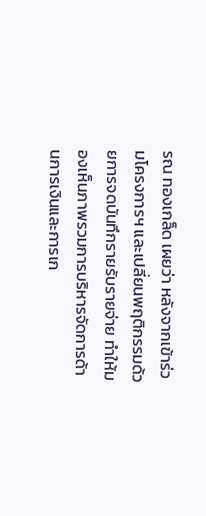รณ ทองเกล็ด เผยว่า หลังจากเข้าร่วมโครงการฯ และเปลี่ยนพฤติกรรมด้วยการจดบันทึกรายรับรายจ่าย ทำให้มองเห็นภาพรวมการบริหารจัดการด้านการเงินและการเก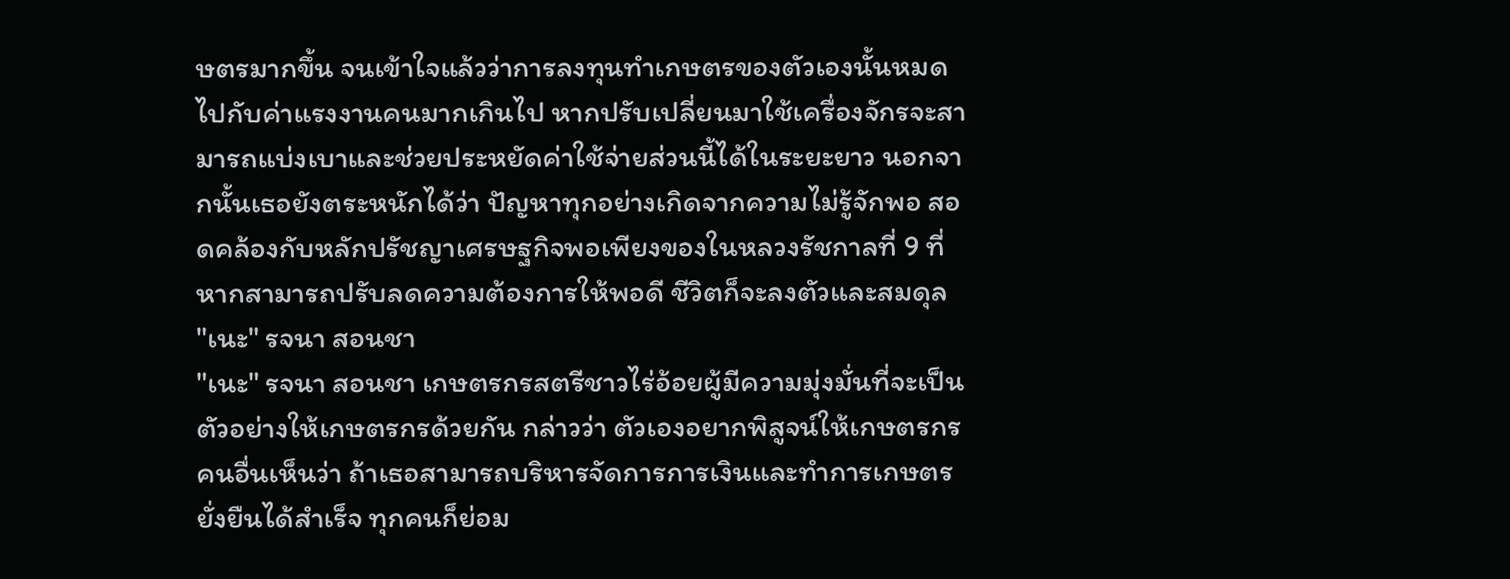ษตรมากขึ้น จนเข้าใจแล้วว่าการลงทุนทำเกษตรของตัวเองนั้นหมดไปกับค่าแรงงานคนมากเกินไป หากปรับเปลี่ยนมาใช้เครื่องจักรจะสามารถแบ่งเบาและช่วยประหยัดค่าใช้จ่ายส่วนนี้ได้ในระยะยาว นอกจากนั้นเธอยังตระหนักได้ว่า ปัญหาทุกอย่างเกิดจากความไม่รู้จักพอ สอดคล้องกับหลักปรัชญาเศรษฐกิจพอเพียงของในหลวงรัชกาลที่ 9 ที่หากสามารถปรับลดความต้องการให้พอดี ชีวิตก็จะลงตัวและสมดุล
"เนะ" รจนา สอนชา
"เนะ" รจนา สอนชา เกษตรกรสตรีชาวไร่อ้อยผู้มีความมุ่งมั่นที่จะเป็นตัวอย่างให้เกษตรกรด้วยกัน กล่าวว่า ตัวเองอยากพิสูจน์ให้เกษตรกรคนอื่นเห็นว่า ถ้าเธอสามารถบริหารจัดการการเงินและทำการเกษตรยั่งยืนได้สำเร็จ ทุกคนก็ย่อม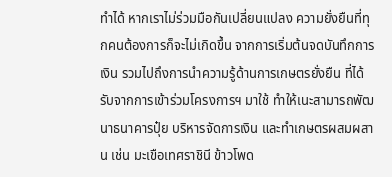ทำได้ หากเราไม่ร่วมมือกันเปลี่ยนแปลง ความยั่งยืนที่ทุกคนต้องการก็จะไม่เกิดขึ้น จากการเริ่มต้นจดบันทึกการเงิน รวมไปถึงการนำความรู้ด้านการเกษตรยั่งยืน ที่ได้รับจากการเข้าร่วมโครงการฯ มาใช้ ทำให้เนะสามารถพัฒนาธนาคารปุ๋ย บริหารจัดการเงิน และทำเกษตรผสมผสาน เช่น มะเขือเทศราชินี ข้าวโพด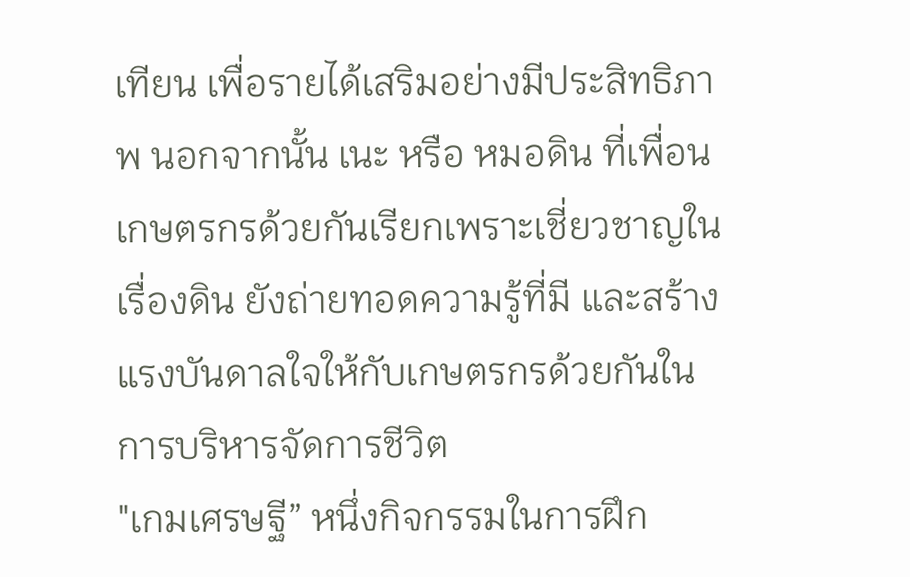เทียน เพื่อรายได้เสริมอย่างมีประสิทธิภาพ นอกจากนั้น เนะ หรือ หมอดิน ที่เพื่อนเกษตรกรด้วยกันเรียกเพราะเชี่ยวชาญในเรื่องดิน ยังถ่ายทอดความรู้ที่มี และสร้างแรงบันดาลใจให้กับเกษตรกรด้วยกันในการบริหารจัดการชีวิต
"เกมเศรษฐี” หนึ่งกิจกรรมในการฝึก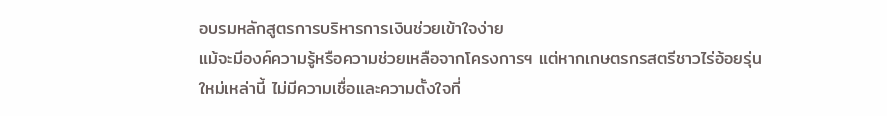อบรมหลักสูตรการบริหารการเงินช่วยเข้าใจง่าย
แม้จะมีองค์ความรู้หรือความช่วยเหลือจากโครงการฯ แต่หากเกษตรกรสตรีชาวไร่อ้อยรุ่นใหม่เหล่านี้ ไม่มีความเชื่อและความตั้งใจที่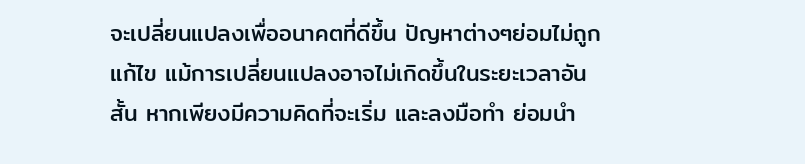จะเปลี่ยนแปลงเพื่ออนาคตที่ดีขึ้น ปัญหาต่างๆย่อมไม่ถูกแก้ไข แม้การเปลี่ยนแปลงอาจไม่เกิดขึ้นในระยะเวลาอันสั้น หากเพียงมีความคิดที่จะเริ่ม และลงมือทำ ย่อมนำ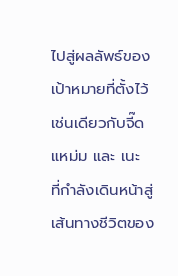ไปสู่ผลลัพธ์ของเป้าหมายที่ตั้งไว้ เช่นเดียวกับจี๊ด แหม่ม และ เนะ ที่กำลังเดินหน้าสู่เส้นทางชีวิตของ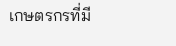เกษตรกรที่มี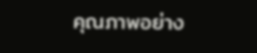คุณภาพอย่าง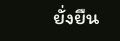ยั่งยืน